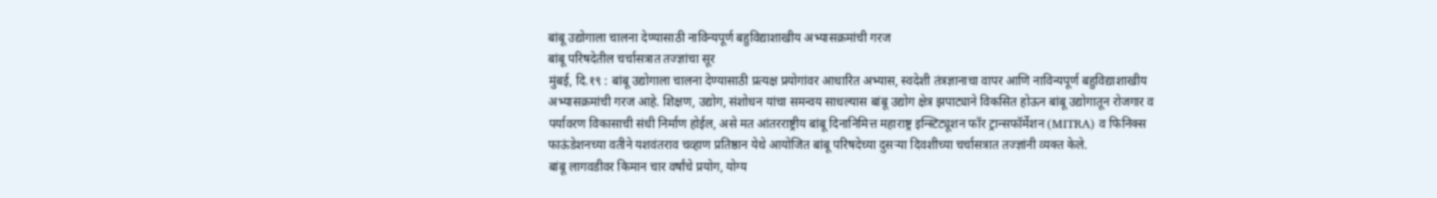बांबू उद्योगाला चालना देण्यासाठी नाविन्यपूर्ण बहुविद्याशाखीय अभ्यासक्रमांची गरज
बांबू परिषदेतील चर्चासत्रात तज्ज्ञांचा सूर
मुंबई, दि.१९ : बांबू उद्योगाला चालना देण्यासाठी प्रत्यक्ष प्रयोगांवर आधारित अभ्यास, स्वदेशी तंत्रज्ञानाचा वापर आणि नाविन्यपूर्ण बहुविद्याशाखीय अभ्यासक्रमांची गरज आहे. शिक्षण, उद्योग, संशोधन यांचा समन्वय साधल्यास बांबू उद्योग क्षेत्र झपाट्याने विकसित होऊन बांबू उद्योगातून रोजगार व पर्यावरण विकासाची संधी निर्माण होईल, असे मत आंतरराष्ट्रीय बांबू दिनानिमित्त महाराष्ट्र इन्स्टिट्यूशन फॉर ट्रान्सफॉर्मेशन (MITRA) व फिनिक्स फाऊंडेशनच्या वतीने यशवंतराव चव्हाण प्रतिष्ठान येथे आयोजित बांबू परिषदेच्या दुसऱ्या दिवशीच्या चर्चासत्रात तज्ज्ञांनी व्यक्त केले.
बांबू लागवडीवर किमान चार वर्षांचे प्रयोग, योग्य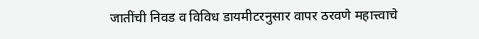जातींची निवड व विविध डायमीटरनुसार वापर ठरवणे महात्त्वाचे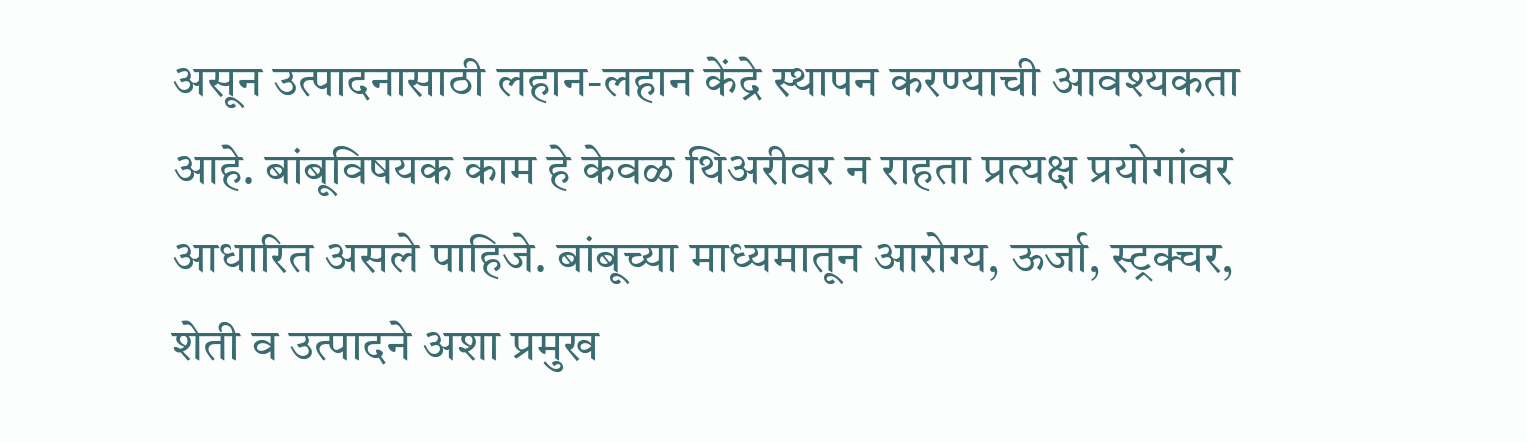असून उत्पादनासाठी लहान-लहान केंद्रे स्थापन करण्याची आवश्यकता आहे. बांबूविषयक काम हे केवळ थिअरीवर न राहता प्रत्यक्ष प्रयोगांवर आधारित असले पाहिजे. बांबूच्या माध्यमातून आरोग्य, ऊर्जा, स्ट्रक्चर, शेती व उत्पादने अशा प्रमुख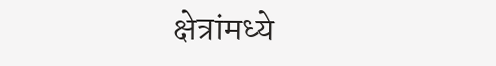क्षेत्रांमध्ये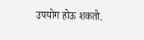उपयोग होऊ शकतो.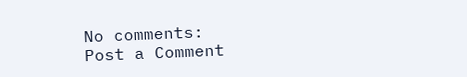No comments:
Post a Comment